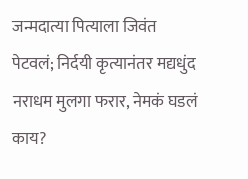जन्मदात्या पित्याला जिवंत पेटवलं; निर्दयी कृत्यानंतर मद्यधुंद नराधम मुलगा फरार, नेमकं घडलं काय?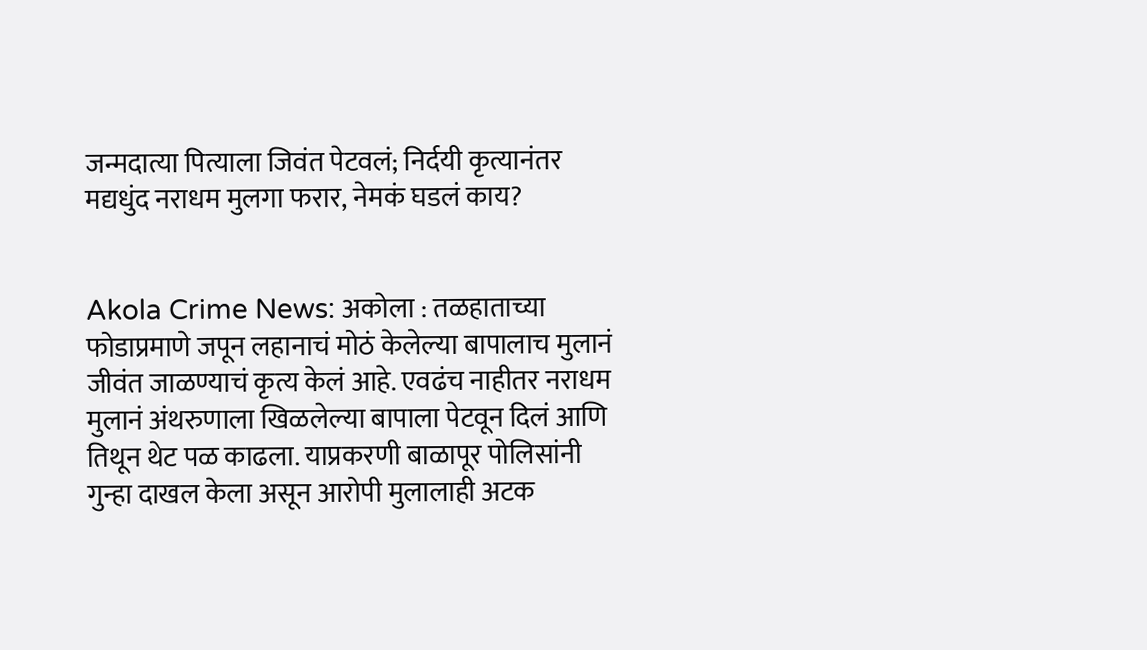जन्मदात्या पित्याला जिवंत पेटवलं; निर्दयी कृत्यानंतर मद्यधुंद नराधम मुलगा फरार, नेमकं घडलं काय?


Akola Crime News: अकोला : तळहाताच्या फोडाप्रमाणे जपून लहानाचं मोठं केलेल्या बापालाच मुलानं जीवंत जाळण्याचं कृत्य केलं आहे. एवढंच नाहीतर नराधम मुलानं अंथरुणाला खिळलेल्या बापाला पेटवून दिलं आणि तिथून थेट पळ काढला. याप्रकरणी बाळापूर पोलिसांनी गुन्हा दाखल केला असून आरोपी मुलालाही अटक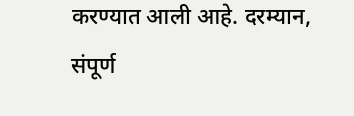करण्यात आली आहे. दरम्यान, संपूर्ण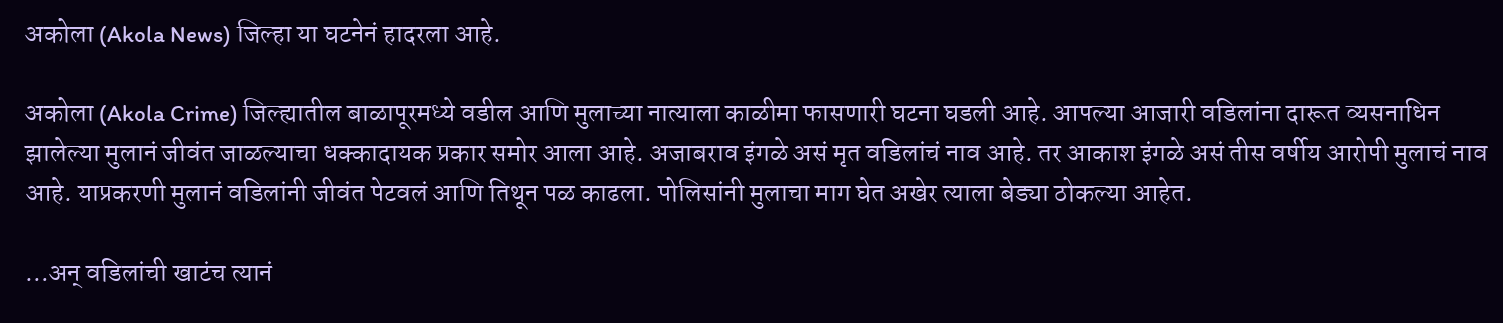अकोला (Akola News) जिल्हा या घटनेनं हादरला आहे.

अकोला (Akola Crime) जिल्ह्यातील बाळापूरमध्ये वडील आणि मुलाच्या नात्याला काळीमा फासणारी घटना घडली आहे. आपल्या आजारी वडिलांना दारूत व्यसनाधिन झालेल्या मुलानं जीवंत जाळल्याचा धक्कादायक प्रकार समोर आला आहे. अजाबराव इंगळे असं मृत वडिलांचं नाव आहे. तर आकाश इंगळे असं तीस वर्षीय आरोपी मुलाचं नाव आहे. याप्रकरणी मुलानं वडिलांनी जीवंत पेटवलं आणि तिथून पळ काढला. पोलिसांनी मुलाचा माग घेत अखेर त्याला बेड्या ठोकल्या आहेत.

…अन् वडिलांची खाटंच त्यानं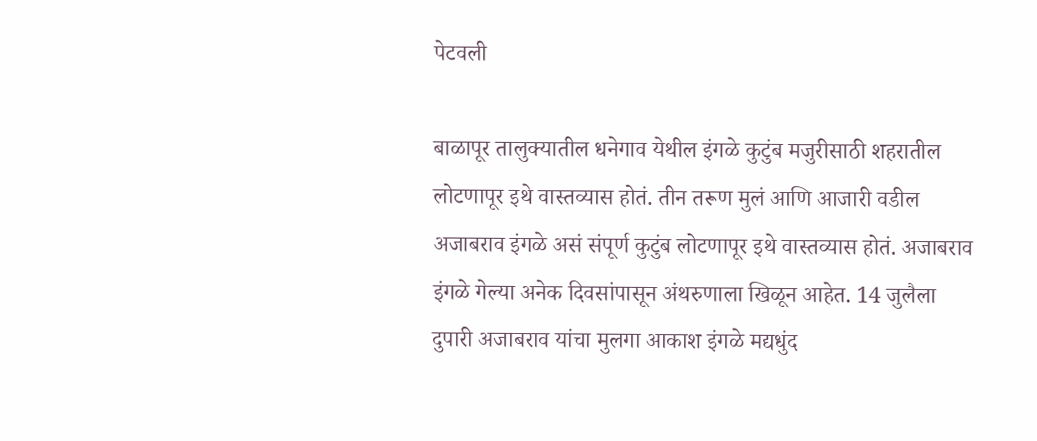पेटवली

बाळापूर तालुक्यातील धनेगाव येथील इंगळे कुटुंब मजुरीसाठी शहरातील लोटणापूर इथे वास्तव्यास होतं. तीन तरूण मुलं आणि आजारी वडील अजाबराव इंगळे असं संपूर्ण कुटुंब लोटणापूर इथे वास्तव्यास होतं. अजाबराव इंगळे गेल्या अनेक दिवसांपासून अंथरुणाला खिळून आहेत. 14 जुलैला दुपारी अजाबराव यांचा मुलगा आकाश इंगळे मद्यधुंद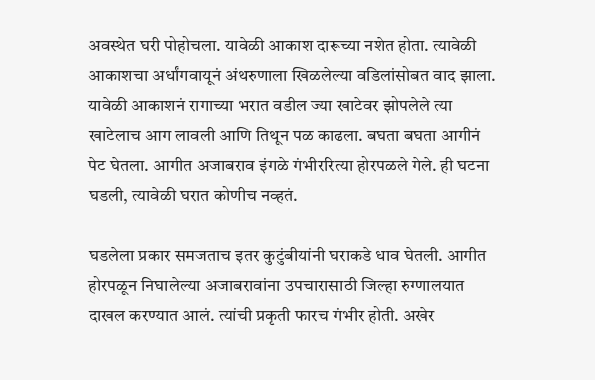अवस्थेत घरी पोहोचला. यावेळी आकाश दारूच्या नशेत होता. त्यावेळी आकाशचा अर्धांगवायूनं अंथरुणाला खिळलेल्या वडिलांसोबत वाद झाला. यावेळी आकाशनं रागाच्या भरात वडील ज्या खाटेवर झोपलेले त्या खाटेलाच आग लावली आणि तिथून पळ काढला. बघता बघता आगीनं पेट घेतला. आगीत अजाबराव इंगळे गंभीररित्या होरपळले गेले. ही घटना घडली, त्यावेळी घरात कोणीच नव्हतं.

घडलेला प्रकार समजताच इतर कुटुंबीयांनी घराकडे धाव घेतली. आगीत होरपळून निघालेल्या अजाबरावांना उपचारासाठी जिल्हा रुग्णालयात दाखल करण्यात आलं. त्यांची प्रकृती फारच गंभीर होती. अखेर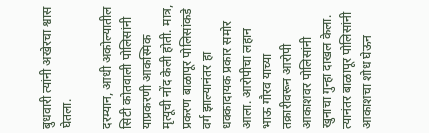बुधवारी त्यांनी अखेरचा श्वास घेतला.

दरम्यान, आधी अकोल्यातील सिटी कोतवाली पोलिसांनी याप्रकरणी आकस्मिक मृत्यूची नोंद केली होती. मात्र, प्रकरण बाळापूर पोलिसांकडे वर्ग झाल्यानंतर हा धक्कादायक प्रकार समोर आला. आरोपीचा लहान भाऊ गौरव याच्या तक्रारीवरून आरोपी आकाशवर पोलिसांनी खुनाचा गुन्हा दाखल केला. त्यानंतर बाळापूर पोलिसांनी आकाशचा शोध घेऊन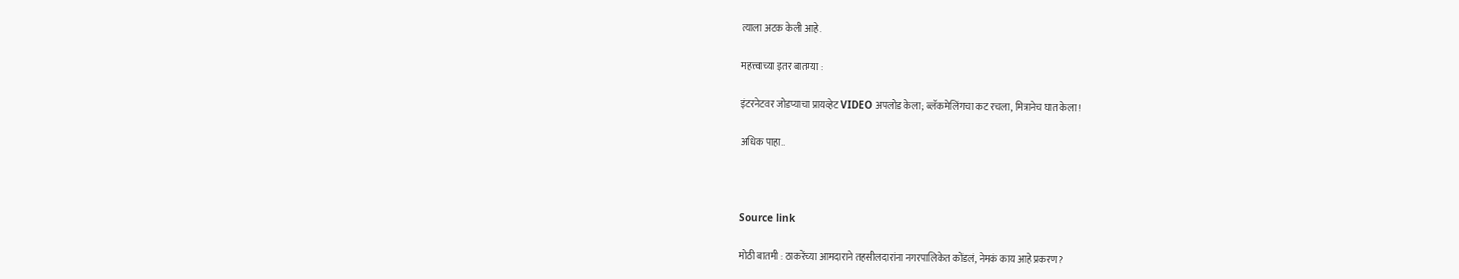त्याला अटक केली आहे.

महत्त्वाच्या इतर बातम्या :

इंटरनेटवर जोडप्याचा प्रायव्हेट VIDEO अपलोड केला; ब्लॅकमेलिंगचा कट रचला, मित्रानेच घात केला!

अधिक पाहा..



Source link

मोठी बातमी : ठाकरेंच्या आमदाराने तहसीलदारांना नगरपालिकेत कोंडलं, नेमकं काय आहे प्रकरण?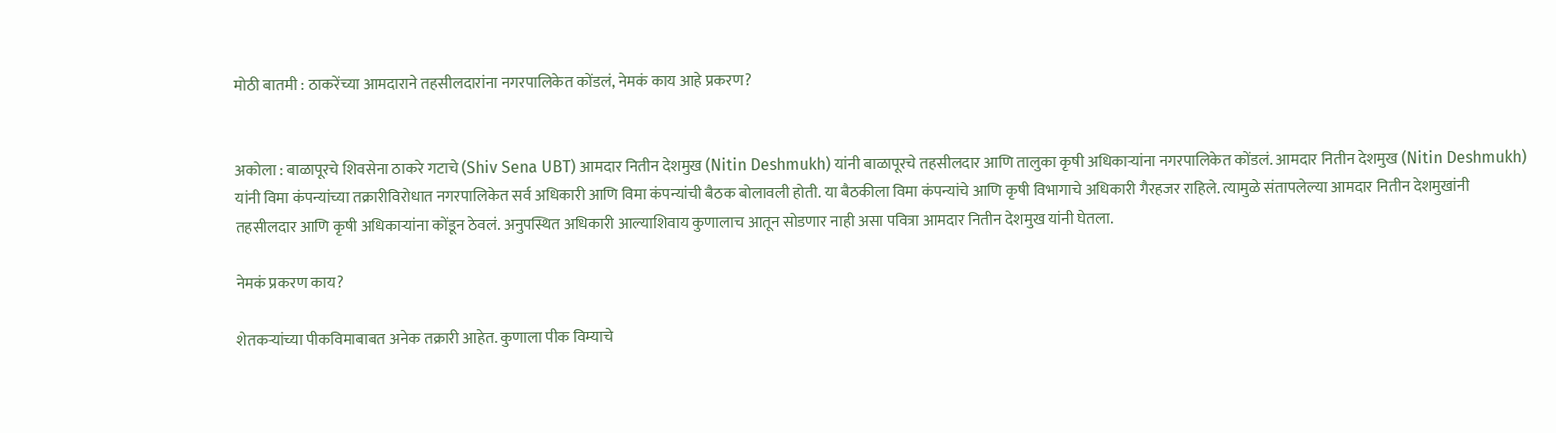मोठी बातमी : ठाकरेंच्या आमदाराने तहसीलदारांना नगरपालिकेत कोंडलं, नेमकं काय आहे प्रकरण?


अकोला : बाळापूरचे शिवसेना ठाकरे गटाचे (Shiv Sena UBT) आमदार नितीन देशमुख (Nitin Deshmukh) यांनी बाळापूरचे तहसीलदार आणि तालुका कृषी अधिकाऱ्यांना नगरपालिकेत कोंडलं. आमदार नितीन देशमुख (Nitin Deshmukh) यांनी विमा कंपन्यांच्या तक्रारीविरोधात नगरपालिकेत सर्व अधिकारी आणि विमा कंपन्यांची बैठक बोलावली होती. या बैठकीला विमा कंपन्यांचे आणि कृषी विभागाचे अधिकारी गैरहजर राहिले. त्यामुळे संतापलेल्या आमदार नितीन देशमुखांनी  तहसीलदार आणि कृषी अधिकाऱ्यांना कोंडून ठेवलं. अनुपस्थित अधिकारी आल्याशिवाय कुणालाच आतून सोडणार नाही असा पवित्रा आमदार नितीन देशमुख यांनी घेतला.

नेमकं प्रकरण काय?

शेतकऱ्यांच्या पीकविमाबाबत अनेक तक्रारी आहेत. कुणाला पीक विम्याचे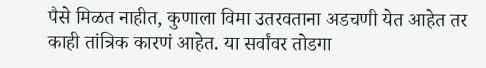पैसे मिळत नाहीत, कुणाला विमा उतरवताना अडचणी येत आहेत तर काही तांत्रिक कारणं आहेत. या सर्वांवर तोडगा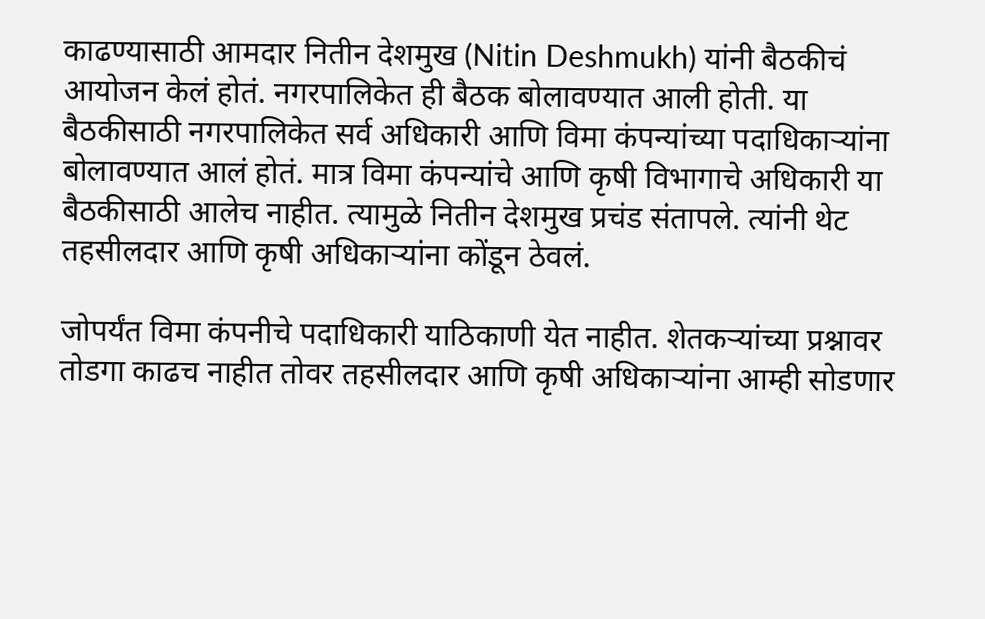काढण्यासाठी आमदार नितीन देशमुख (Nitin Deshmukh) यांनी बैठकीचं आयोजन केलं होतं. नगरपालिकेत ही बैठक बोलावण्यात आली होती. या बैठकीसाठी नगरपालिकेत सर्व अधिकारी आणि विमा कंपन्यांच्या पदाधिकाऱ्यांना बोलावण्यात आलं होतं. मात्र विमा कंपन्यांचे आणि कृषी विभागाचे अधिकारी या बैठकीसाठी आलेच नाहीत. त्यामुळे नितीन देशमुख प्रचंड संतापले. त्यांनी थेट तहसीलदार आणि कृषी अधिकाऱ्यांना कोंडून ठेवलं.

जोपर्यंत विमा कंपनीचे पदाधिकारी याठिकाणी येत नाहीत. शेतकऱ्यांच्या प्रश्नावर तोडगा काढच नाहीत तोवर तहसीलदार आणि कृषी अधिकाऱ्यांना आम्ही सोडणार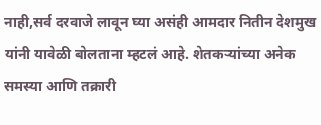नाही,सर्व दरवाजे लावून घ्या असंही आमदार नितीन देशमुख यांनी यावेळी बोलताना म्हटलं आहे. शेतकऱ्यांच्या अनेक समस्या आणि तक्रारी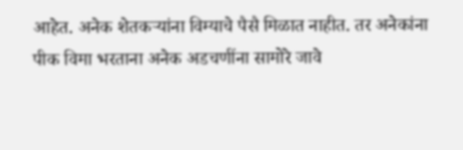आहेत. अनेक शेतकऱ्यांना विम्याचे पैसै मिळात नाहीत. तर अनेकांना पीक विमा भरताना अनेक अडचणींना सामोरे जावे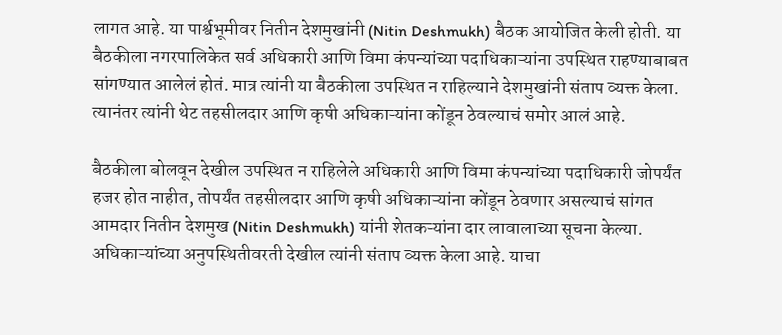लागत आहे. या पार्श्वभूमीवर नितीन देशमुखांनी (Nitin Deshmukh) बैठक आयोजित केली होती. या बैठकीला नगरपालिकेत सर्व अधिकारी आणि विमा कंपन्यांच्या पदाधिकाऱ्यांना उपस्थित राहण्याबाबत सांगण्यात आलेलं होतं. मात्र त्यांनी या बैठकीला उपस्थित न राहिल्याने देशमुखांनी संताप व्यक्त केला. त्यानंतर त्यांनी थेट तहसीलदार आणि कृषी अधिकाऱ्यांना कोंडून ठेवल्याचं समोर आलं आहे.

बैठकीला बोलवून देखील उपस्थित न राहिलेले अधिकारी आणि विमा कंपन्यांच्या पदाधिकारी जोपर्यंत हजर होत नाहीत, तोपर्यंत तहसीलदार आणि कृषी अधिकाऱ्यांना कोंडून ठेवणार असल्याचं सांगत आमदार नितीन देशमुख (Nitin Deshmukh) यांनी शेतकऱ्यांना दार लावालाच्या सूचना केल्या. अधिकाऱ्यांच्या अनुपस्थितीवरती देखील त्यांनी संताप व्यक्त केला आहे. याचा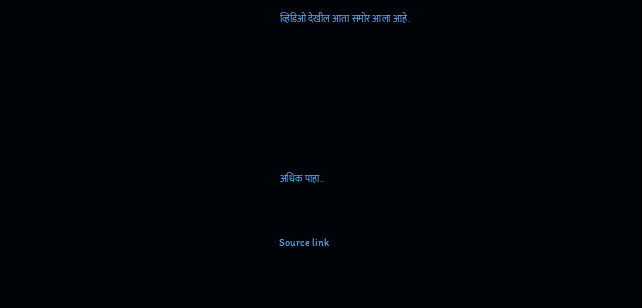व्हिडिओ देखील आता समोर आला आहे.









अधिक पाहा..



Source link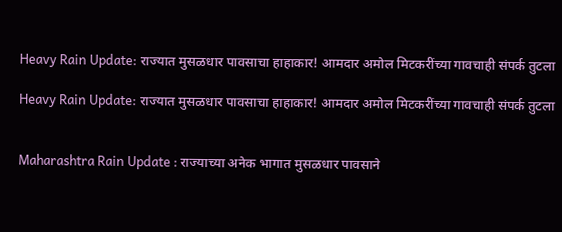Heavy Rain Update: राज्यात मुसळधार पावसाचा हाहाकार! आमदार अमोल मिटकरींच्या गावचाही संपर्क तुटला

Heavy Rain Update: राज्यात मुसळधार पावसाचा हाहाकार! आमदार अमोल मिटकरींच्या गावचाही संपर्क तुटला


Maharashtra Rain Update : राज्याच्या अनेक भागात मुसळधार पावसाने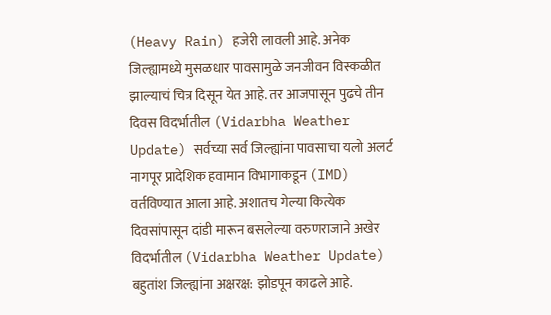(Heavy Rain) हजेरी लावली आहे. अनेक जिल्ह्यामध्ये मुसळधार पावसामुळे जनजीवन विस्कळीत झाल्याचं चित्र दिसून येत आहे. तर आजपासून पुढचे तीन दिवस विदर्भातील (Vidarbha Weather Update) सर्वच्या सर्व जिल्ह्यांना पावसाचा यलो अलर्ट नागपूर प्रादेशिक हवामान विभागाकडून (IMD) वर्तविण्यात आला आहे. अशातच गेल्या कित्येक दिवसांपासून दांडी मारून बसलेल्या वरुणराजाने अखेर विदर्भातील (Vidarbha Weather Update) बहुतांश जिल्ह्यांना अक्षरक्ष: झोडपून काढले आहे.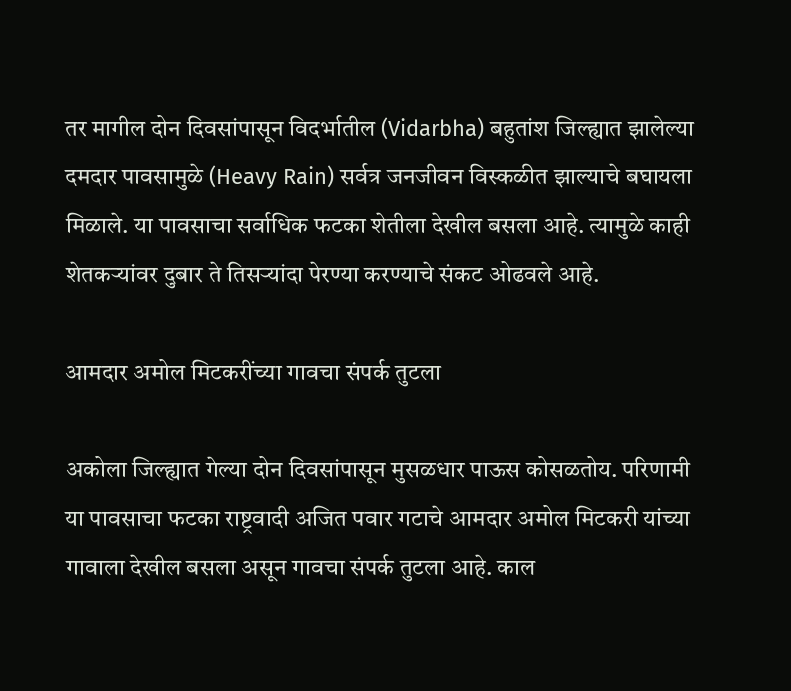तर मागील दोन दिवसांपासून विदर्भातील (Vidarbha) बहुतांश जिल्ह्यात झालेल्या दमदार पावसामुळे (Heavy Rain) सर्वत्र जनजीवन विस्कळीत झाल्याचे बघायला मिळाले. या पावसाचा सर्वाधिक फटका शेतीला देखील बसला आहे. त्यामुळे काही शेतकऱ्यांवर दुबार ते तिसऱ्यांदा पेरण्या करण्याचे संकट ओढवले आहे.

आमदार अमोल मिटकरींच्या गावचा संपर्क तुटला

अकोला जिल्ह्यात गेल्या दोन दिवसांपासून मुसळधार पाऊस कोसळतोय. परिणामी या पावसाचा फटका राष्ट्रवादी अजित पवार गटाचे आमदार अमोल मिटकरी यांच्या गावाला देखील बसला असून गावचा संपर्क तुटला आहे. काल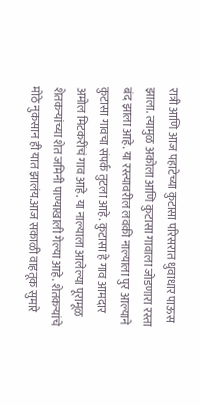रात्री आणि आज पहाटेच्या कुटासा परिसरात धुवाधार पाऊस झाला. त्यामुळ अकोला आणि कुटासा गावाला जोडणारा रस्ता बंद झाला आहे. या रस्त्यावरील लवकी नाल्याला पुर आल्याने कुटासा गावचा संपर्क तुटला आहे. कुटासा हे गाव आमदार अमोल मिटकरींचं गाव आहे. या नाल्याला आलेल्या पूरामूळ शेतकऱ्यांच्या शेत जमिनी पाण्याखाली गेल्या आहे. शेतकऱ्यांचे मोठे नुकसान ही यात झालंय.आज सकाळी वाहतूक सुमारे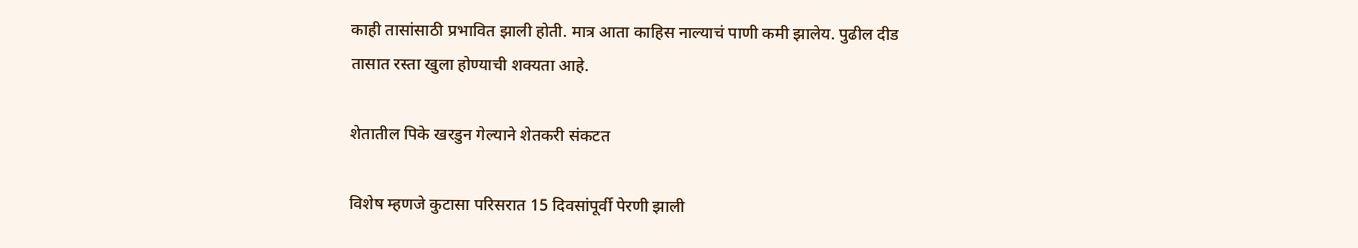काही तासांसाठी प्रभावित झाली होती. मात्र आता काहिस नाल्याचं पाणी कमी झालेय. पुढील दीड तासात रस्ता खुला होण्याची शक्यता आहे.

शेतातील पिके खरडुन गेल्याने शेतकरी संकटत

विशेष म्हणजे कुटासा परिसरात 15 दिवसांपूर्वी पेरणी झाली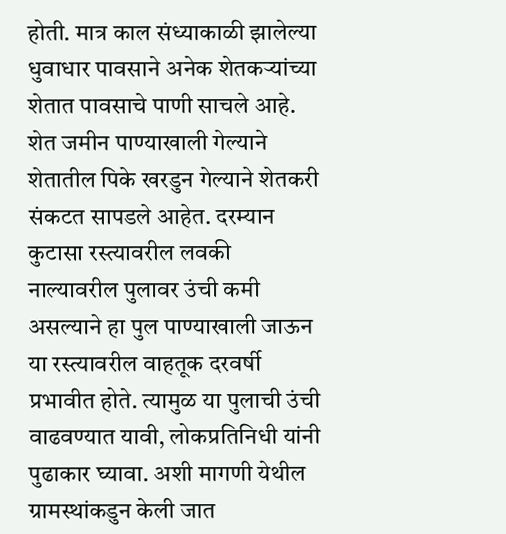होती. मात्र काल संध्याकाळी झालेल्या धुवाधार पावसाने अनेक शेतकऱ्यांच्या शेतात पावसाचे पाणी साचले आहे. शेत जमीन पाण्याखाली गेल्याने शेतातील पिके खरडुन गेल्याने शेतकरी संकटत सापडले आहेत. दरम्यान कुटासा रस्त्यावरील लवकी नाल्यावरील पुलावर उंची कमी असल्याने हा पुल पाण्याखाली जाऊन या रस्त्यावरील वाहतूक दरवर्षी प्रभावीत होते. त्यामुळ या पुलाची उंची वाढवण्यात यावी, लोकप्रतिनिधी यांनी पुढाकार घ्यावा. अशी मागणी येथील ग्रामस्थांकडुन केली जात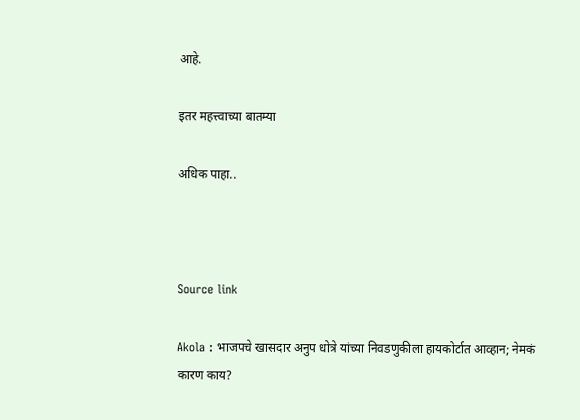आहे.

इतर महत्त्वाच्या बातम्या

अधिक पाहा..



Source link

Akola : भाजपचे खासदार अनुप धोत्रे यांच्या निवडणुकीला हायकोर्टात आव्हान; नेमकं कारण काय?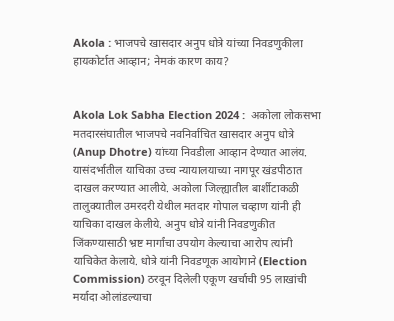Akola : भाजपचे खासदार अनुप धोत्रे यांच्या निवडणुकीला हायकोर्टात आव्हान; नेमकं कारण काय?


Akola Lok Sabha Election 2024 :  अकोला लोकसभा मतदारसंघातील भाजपचे नवनिर्वाचित खासदार अनुप धोत्रे (Anup Dhotre) यांच्या निवडीला आव्हान देण्यात आलंय. यासंदर्भातील याचिका उच्च न्यायालयाच्या नागपूर खंडपीठात दाखल करण्यात आलीये. अकोला जिल्ह्यातील बार्शीटाकळी तालुक्यातील उमरदरी येथील मतदार गोपाल चव्हाण यांनी ही याचिका दाखल केलीये. अनुप धोत्रे यांनी निवडणुकीत जिंकण्यासाठी भ्रष्ट मार्गांचा उपयोग केल्याचा आरोप त्यांनी याचिकेत केलाये. धोत्रे यांनी निवडणूक आयोगाने (Election Commission) ठरवून दिलेली एकूण खर्चाची 95 लाखांची मर्यादा ओलांडल्याचा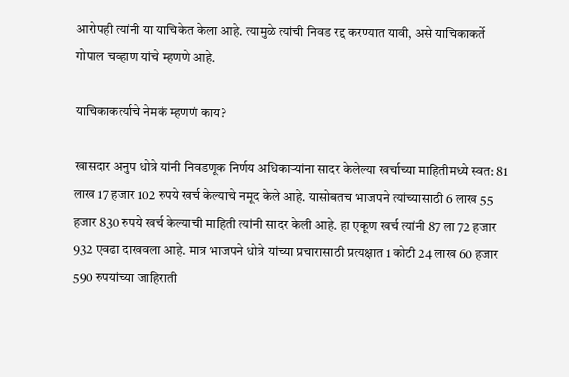आरोपही त्यांनी या याचिकेत केला आहे. त्यामुळे त्यांची निवड रद्द करण्यात यावी, असे याचिकाकर्ते गोपाल चव्हाण यांचे म्हणणे आहे.

याचिकाकर्त्याचे नेमकं म्हणणं काय?

खासदार अनुप धोत्रे यांनी निवडणूक निर्णय अधिकाऱ्यांना सादर केलेल्या खर्चाच्या माहितीमध्ये स्वत: 81 लाख 17 हजार 102 रुपये खर्च केल्याचे नमूद केले आहे. यासोबतच भाजपने त्यांच्यासाठी 6 लाख 55 हजार 830 रुपये खर्च केल्याची माहिती त्यांनी सादर केली आहे. हा एकूण खर्च त्यांनी 87 ला 72 हजार 932 एवढा दाखवला आहे. मात्र भाजपने धोत्रे यांच्या प्रचारासाठी प्रत्यक्षात 1 कोटी 24 लाख 60 हजार 590 रुपयांच्या जाहिराती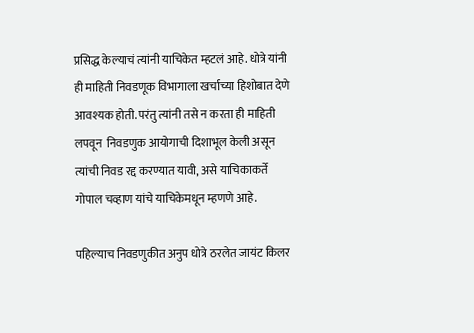प्रसिद्ध केल्याचं त्यांनी याचिकेत म्हटलं आहे. धोत्रे यांनी ही माहिती निवडणूक विभागाला खर्चाच्या हिशोबात देणे आवश्यक होती. परंतु त्यांनी तसे न करता ही माहिती लपवून  निवडणुक आयोगाची दिशाभूल केली असून  त्यांची निवड रद्द करण्यात यावी, असे याचिकाकर्ते गोपाल चव्हाण यांचे याचिकेमधून म्हणणे आहे.

पहिल्याच निवडणुकीत अनुप धोत्रे ठरलेत जायंट किलर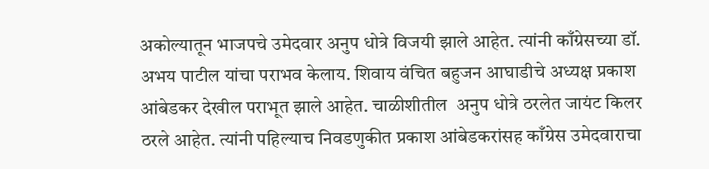अकोल्यातून भाजपचे उमेदवार अनुप धोत्रे विजयी झाले आहेत. त्यांनी काँग्रेसच्या डॉ. अभय पाटील यांचा पराभव केलाय. शिवाय वंचित बहुजन आघाडीचे अध्यक्ष प्रकाश आंबेडकर देखील पराभूत झाले आहेत. चाळीशीतील  अनुप धोत्रे ठरलेत जायंट किलर ठरले आहेत. त्यांनी पहिल्याच निवडणुकीत प्रकाश आंबेडकरांसह काँग्रेस उमेदवाराचा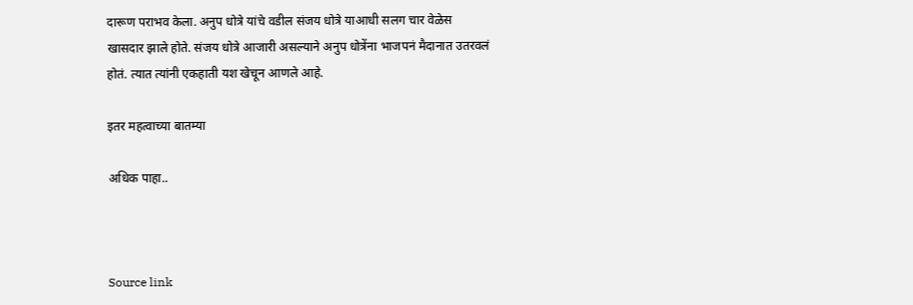दारूण पराभव केला. अनुप धोत्रे यांचे वडील संजय धोत्रे याआधी सलग चार वेळेस खासदार झाले होते. संजय धोत्रे आजारी असल्याने अनुप धोत्रेंना भाजपनं मैदानात उतरवलं होतं. त्यात त्यांनी एकहाती यश खेचून आणले आहे.

इतर महत्वाच्या बातम्या

अधिक पाहा..



Source link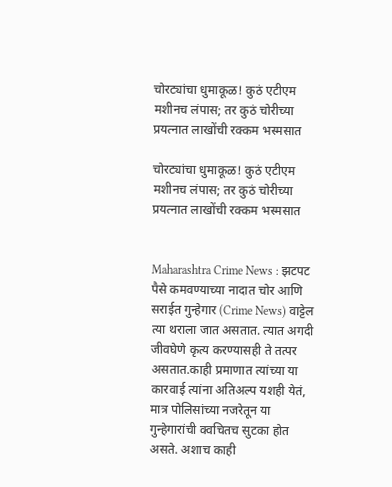चोरट्यांचा धुमाकूळ! कुठं एटीएम मशीनच लंपास; तर कुठं चोरीच्या प्रयत्नात लाखोंची रक्कम भस्मसात

चोरट्यांचा धुमाकूळ! कुठं एटीएम मशीनच लंपास; तर कुठं चोरीच्या प्रयत्नात लाखोंची रक्कम भस्मसात


Maharashtra Crime News : झटपट पैसे कमवण्याच्या नादात चोर आणि सराईत गुन्हेगार (Crime News) वाट्टेल त्या थराला जात असतात. त्यात अगदी जीवघेणे कृत्य करण्यासही ते तत्पर असतात.काही प्रमाणात त्यांच्या या कारवाई त्यांना अतिअल्प यशही येतं, मात्र पोलिसांच्या नजरेतून या गुन्हेगारांची क्वचितच सुटका होत असते. अशाच काही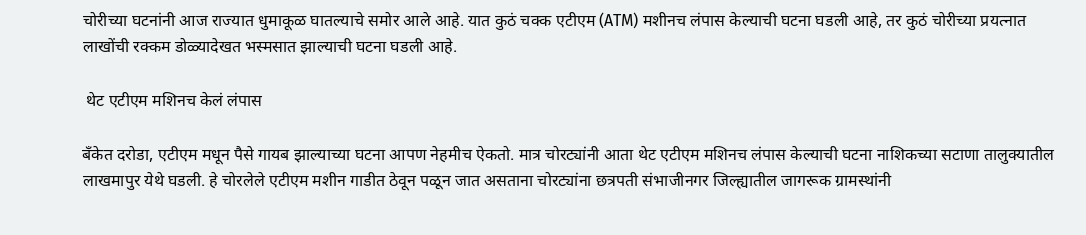चोरीच्या घटनांनी आज राज्यात धुमाकूळ घातल्याचे समोर आले आहे. यात कुठं चक्क एटीएम (ATM) मशीनच लंपास केल्याची घटना घडली आहे, तर कुठं चोरीच्या प्रयत्नात लाखोंची रक्कम डोळ्यादेखत भस्मसात झाल्याची घटना घडली आहे.

 थेट एटीएम मशिनच केलं लंपास

बँकेत दरोडा, एटीएम मधून पैसे गायब झाल्याच्या घटना आपण नेहमीच ऐकतो. मात्र चोरट्यांनी आता थेट एटीएम मशिनच लंपास केल्याची घटना नाशिकच्या सटाणा तालुक्यातील लाखमापुर येथे घडली. हे चोरलेले एटीएम मशीन गाडीत ठेवून पळून जात असताना चोरट्यांना छत्रपती संभाजीनगर जिल्ह्यातील जागरूक ग्रामस्थांनी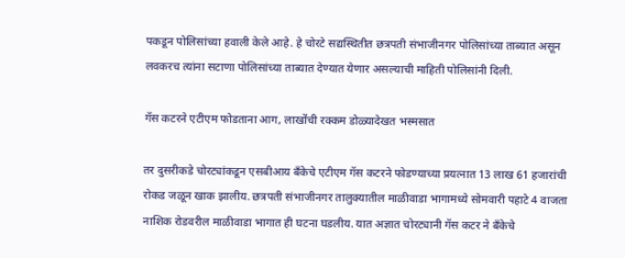पकडून पोलिसांच्या हवाली केले आहे. हे चोरटे सद्यस्थितीत छत्रपती संभाजीनगर पोलिसांच्या ताब्यात असून लवकरच त्यांना सटाणा पोलिसांच्या ताब्यात देण्यात येणार असल्याची माहिती पोलिसांनी दिली.

गॅस कटरने एटीएम फोडताना आग, लाखोंची रक्कम डोळ्यादेखत भस्मसात

तर दुसरीकडे चोरट्यांकडून एसबीआय बँकेचे एटीएम गॅस कटरने फोडण्याच्या प्रयत्नात 13 लाख 61 हजारांची रोकड जळून खाक झालीय. छत्रपती संभाजीनगर तालुक्यातील माळीवाडा भागामध्ये सोमवारी पहाटे 4 वाजता नाशिक रोडवरील माळीवाडा भागात ही घटना घडलीय. यात अज्ञात चोरट्यानी गॅस कटर ने बँकेचे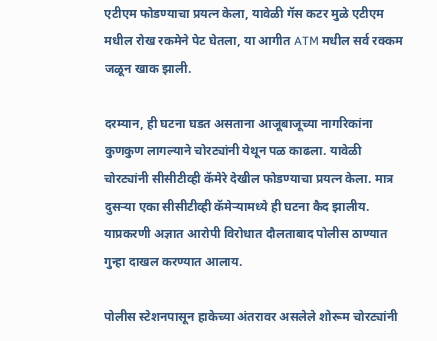एटीएम फोडण्याचा प्रयत्न केला, यावेळी गॅस कटर मुळे एटीएम मधील रोख रकमेने पेट घेतला, या आगीत ATM मधील सर्व रक्कम जळून खाक झाली.

दरम्यान, ही घटना घडत असताना आजूबाजूच्या नागरिकांना कुणकुण लागल्याने चोरट्यांनी येथून पळ काढला. यावेळी चोरट्यांनी सीसीटीव्ही कॅमेरे देखील फोडण्याचा प्रयत्न केला. मात्र दुसऱ्या एका सीसीटीव्ही कॅमेऱ्यामध्ये ही घटना कैद झालीय. याप्रकरणी अज्ञात आरोपी विरोधात दौलताबाद पोलीस ठाण्यात गुन्हा दाखल करण्यात आलाय.

पोलीस स्टेशनपासून हाकेच्या अंतरावर असलेले शोरूम चोरट्यांनी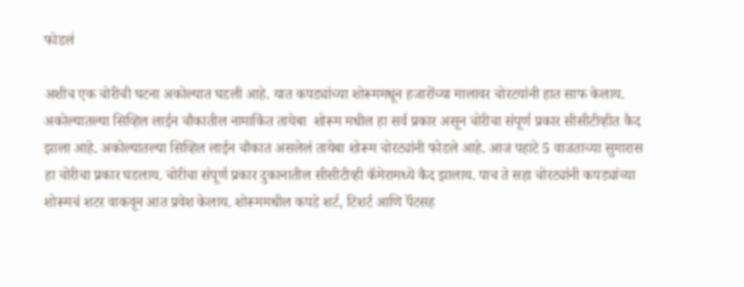फोडलं

अशीच एक चोरीची घटना अकोल्यात घडली आहे. यात कपड्यांच्या शोरूममधून हजारोंच्या मालावर चोरटयांनी हात साफ केलाय. अकोल्यातल्या सिव्हिल लाईन चौकातील नामाकिंत तायेबा  शोरूम मधील हा सर्व प्रकार असून चोरीचा संपूर्ण प्रकार सीसीटीव्हीत कैद झाला आहे. अकोल्यातल्या सिव्हिल लाईन चौकात असलेलं तायेबा शोरूम चोरट्यांनी फोडले आहे. आज पहाटे 5 वाजताच्या सुमारास हा चोरीचा प्रकार घडलाय. चोरीचा संपूर्ण प्रकार दुकानातील सीसीटीव्ही कॅमेरामध्ये कैद झालाय. पाच ते सहा चोरट्यांनी कपड्यांच्या शोरूमचं शटर वाकवून आत प्रवेश केलाय. शोरूममधील कपडे शर्ट, टिशर्ट आणि पॅंटसह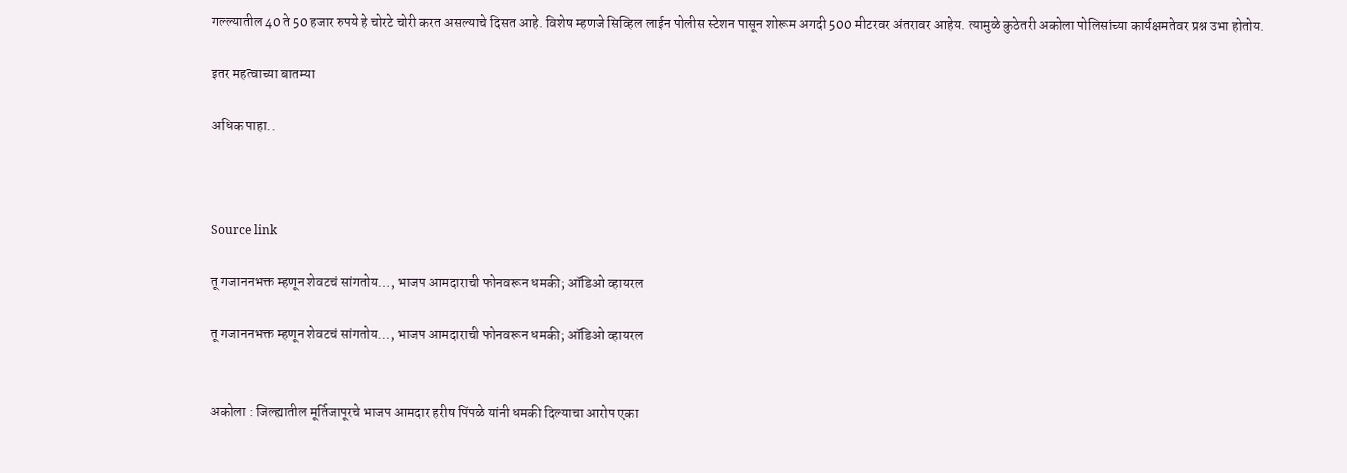गल्ल्यातील 40 ते 50 हजार रुपये हे चोरटे चोरी करत असल्याचे दिसत आहे. विशेष म्हणजे सिव्हिल लाईन पोलीस स्टेशन पासून शोरूम अगदी 500 मीटरवर अंतरावर आहेय. त्यामुळे कुठेतरी अकोला पोलिसांच्या कार्यक्षमतेवर प्रश्न उभा होतोय.

इतर महत्वाच्या बातम्या

अधिक पाहा..



Source link

तू गजाननभक्त म्हणून शेवटचं सांगतोय…, भाजप आमदाराची फोनवरून धमकी; ऑडिओ व्हायरल

तू गजाननभक्त म्हणून शेवटचं सांगतोय…, भाजप आमदाराची फोनवरून धमकी; ऑडिओ व्हायरल


अकोला : जिल्ह्यातील मूर्तिजापूरचे भाजप आमदार हरीष पिंपळे यांनी धमकी दिल्याचा आरोप एका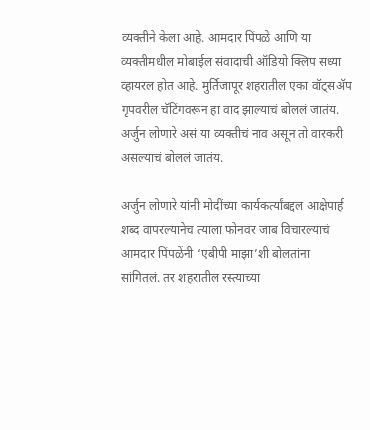व्यक्तीने केला आहे. आमदार पिंपळे आणि या व्यक्तीमधील मोबाईल संवादाची ऑडियो क्लिप सध्या व्हायरल होत आहे. मुर्तिजापूर शहरातील एका वॉट्सॲप गृपवरील चॅटिंगवरून हा वाद झाल्याचं बोललं जातंय. अर्जुन लोणारे असं या व्यक्तीचं नाव असून तो वारकरी असल्याचं बोललं जातंय.

अर्जुन लोणारे यांनी मोदींच्या कार्यकर्त्यांबद्दल आक्षेपार्ह शब्द वापरल्यानेच त्याला फोनवर जाब विचारल्याचं आमदार पिंपळेंनी ‘एबीपी माझा’शी बोलतांना सांगितलं. तर शहरातील रस्त्याच्या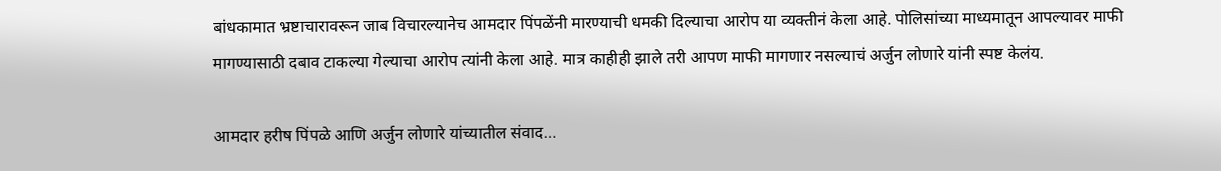बांधकामात भ्रष्टाचारावरून जाब विचारल्यानेच आमदार पिंपळेंनी मारण्याची धमकी दिल्याचा आरोप या व्यक्तीनं केला आहे. पोलिसांच्या माध्यमातून आपल्यावर माफी मागण्यासाठी दबाव टाकल्या गेल्याचा आरोप त्यांनी केला आहे. मात्र काहीही झाले तरी आपण माफी मागणार नसल्याचं अर्जुन लोणारे यांनी स्पष्ट केलंय.

आमदार हरीष पिंपळे आणि अर्जुन लोणारे यांच्यातील संवाद…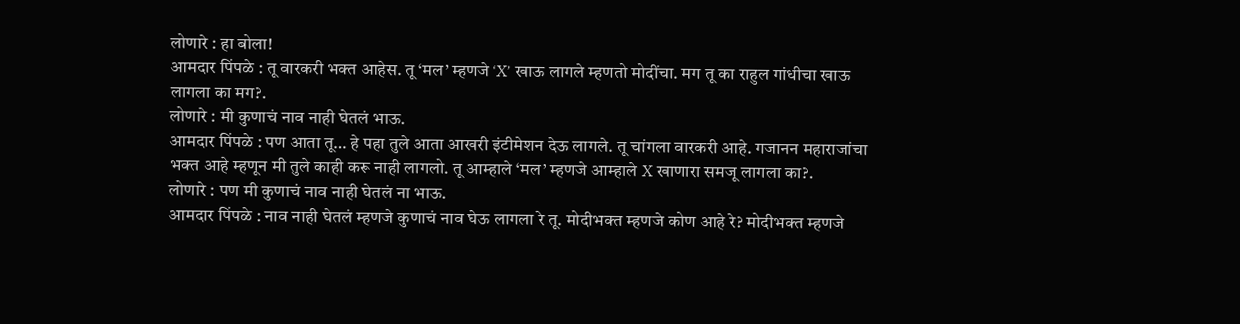लोणारे : हा बोला!
आमदार पिंपळे : तू वारकरी भक्त आहेस. तू ‘मल’ म्हणजे ‘X’ खाऊ लागले म्हणतो मोदींचा. मग तू का राहुल गांधीचा खाऊ लागला का मग?.
लोणारे : मी कुणाचं नाव नाही घेतलं भाऊ.
आमदार पिंपळे : पण आता तू… हे पहा तुले आता आखरी इंटीमेशन देऊ लागले. तू चांगला वारकरी आहे. गजानन महाराजांचा भक्त आहे म्हणून मी तुले काही करू नाही लागलो. तू आम्हाले ‘मल’ म्हणजे आम्हाले X खाणारा समजू लागला का?.
लोणारे : पण मी कुणाचं नाव नाही घेतलं ना भाऊ.
आमदार पिंपळे : नाव नाही घेतलं म्हणजे कुणाचं नाव घेऊ लागला रे तू. मोदीभक्त म्हणजे कोण आहे रे? मोदीभक्त म्हणजे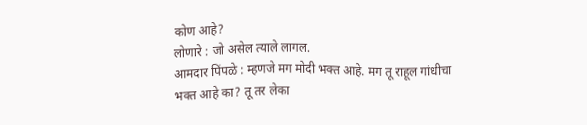कोण आहे?
लोणारे : जो असेल त्याले लागल.
आमदार पिंपळे : म्हणजे मग मोदी भक्त आहे. मग तू राहूल गांधीचा भक्त आहे का? तू तर लेका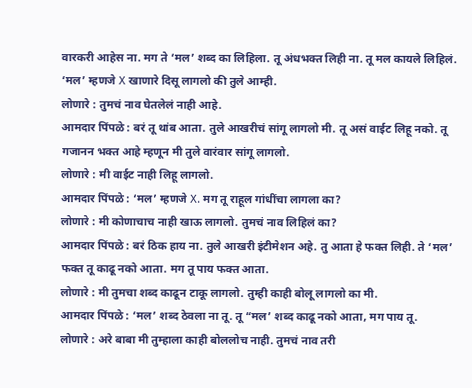वारकरी आहेस ना. मग ते ‘मल’ शब्द का लिहिला. तू अंधभक्त लिही ना. तू मल कायले लिहिलं. ‘मल’ म्हणजे X खाणारे दिसू लागलो की तुले आम्ही.
लोणारे : तुमचं नाव घेतलेलं नाही आहे.
आमदार पिंपळे : बरं तू थांब आता. तुले आखरीचं सांगू लागलो मी. तू असं वाईट लिहू नको. तू गजानन भक्त आहे म्हणून मी तुले वारंवार सांगू लागलो.
लोणारे : मी वाईट नाही लिहू लागलो.
आमदार पिंपळे : ‘मल’ म्हणजे X. मग तू राहूल गांधींचा लागला का?
लोणारे : मी कोणाचाच नाही खाऊ लागलो. तुमचं नाव लिहिलं का?
आमदार पिंपळे : बरं ठिक हाय ना. तुले आखरी इंटीमेशन अहे. तु आता हे फक्त लिही. ते ‘मल’ फक्त तू काढू नको आता. मग तू पाय फक्त आता.
लोणारे : मी तुमचा शब्द काढून टाकू लागलो. तुम्ही काही बोलू लागलो का मी.
आमदार पिंपळे : ‘मल’ शब्द ठेवला ना तू. तू “मल’ शब्द काढू नको आता, मग पाय तू.
लोणारे : अरे बाबा मी तुम्हाला काही बोललोच नाही. तुमचं नाव तरी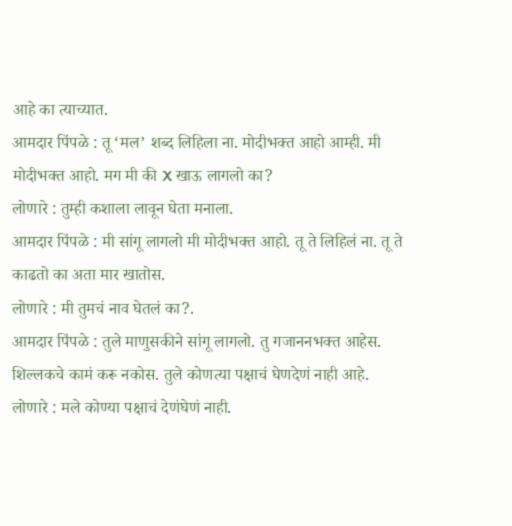आहे का त्याच्यात.
आमदार पिंपळे : तू ‘मल’ शब्द लिहिला ना. मोदीभक्त आहो आम्ही. मी मोदीभक्त आहो. मग मी की X खाऊ लागलो का?
लोणारे : तुम्ही कशाला लावून घेता मनाला.
आमदार पिंपळे : मी सांगू लागलो मी मोदीभक्त आहो. तू ते लिहिलं ना. तू ते काढतो का अता मार खातोस.
लोणारे : मी तुमचं नाव घेतलं का?.
आमदार पिंपळे : तुले माणुसकीने सांगू लागलो. तु गजाननभक्त आहेस. शिल्लकचे कामं करू नकोस. तुले कोणत्या पक्षाचं घेणदेणं नाही आहे.
लोणारे : मले कोण्या पक्षाचं देणंघेणं नाही.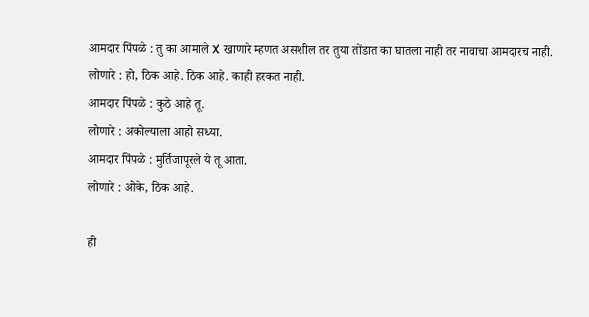आमदार पिंपळे : तु का आमाले X खाणारे म्हणत असशील तर तुया तोंडात का घातला नाही तर नावाचा आमदारच नाही.
लोणारे : हो, ठिक आहे. ठिक आहे. काही हरकत नाही.
आमदार पिंपळे : कुठे आहे तू.
लोणारे : अकोल्याला आहो सध्या.
आमदार पिंपळे : मुर्तिजापूरले ये तू आता.
लोणारे : ओके, ठिक आहे.

ही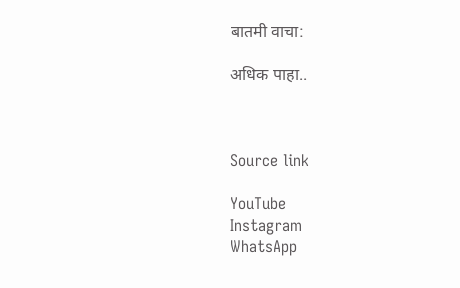बातमी वाचा:

अधिक पाहा..



Source link

YouTube
Instagram
WhatsApp